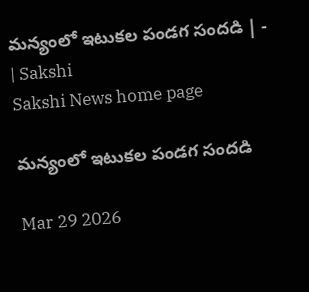మన్యంలో ఇటుకల పండగ సందడి | - | Sakshi
Sakshi News home page

మన్యంలో ఇటుకల పండగ సందడి

Mar 29 2026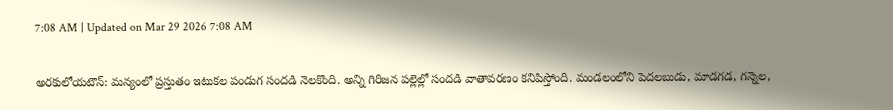7:08 AM | Updated on Mar 29 2026 7:08 AM

అరకులోయటౌన్‌: మన్యంలో ప్రస్తుతం ఇటుకల పండుగ సందడి నెలకొంది. అన్ని గిరిజన పల్లెల్లో సందడి వాతావరణం కనిపిస్తోంది. మండలంలోని పెదలబుడు, మాడగడ, గన్నెల,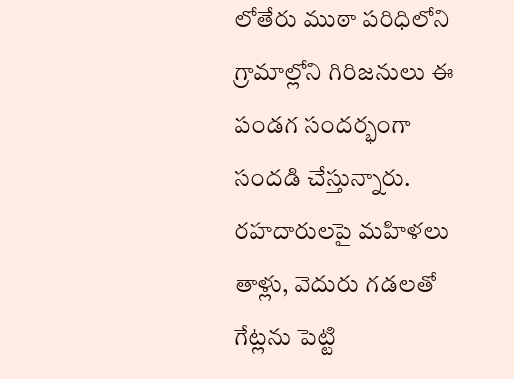లోతేరు ముఠా పరిధిలోని గ్రామాల్లోని గిరిజనులు ఈ పండగ సందర్భంగా సందడి చేస్తున్నారు. రహదారులపై మహిళలు తాళ్లు, వెదురు గడలతో గేట్లను పెట్టి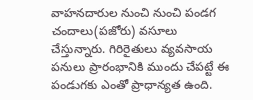వాహనదారుల నుంచి నుంచి పండగ చందాలు(పజోరు) వసూలు చేస్తున్నారు. గిరిరైతులు వ్యవసాయ పనులు ప్రారంభానికి ముందు చేపట్టే ఈ పండుగకు ఎంతో ప్రాధాన్యత ఉంది.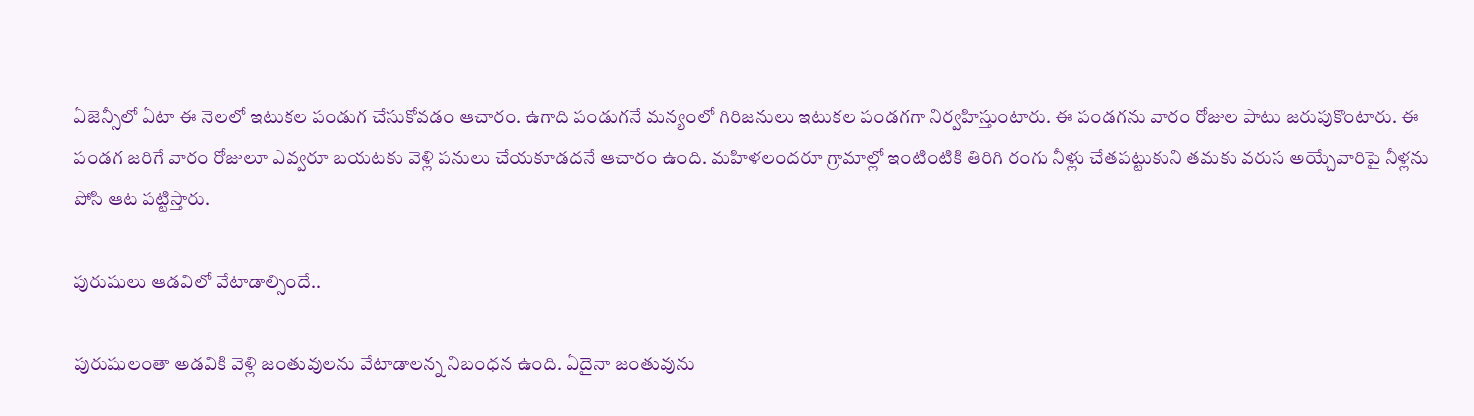ఏజెన్సీలో ఏటా ఈ నెలలో ఇటుకల పండుగ చేసుకోవడం ఆచారం. ఉగాది పండుగనే మన్యంలో గిరిజనులు ఇటుకల పండగగా నిర్వహిస్తుంటారు. ఈ పండగను వారం రోజుల పాటు జరుపుకొంటారు. ఈ పండగ జరిగే వారం రోజులూ ఎవ్వరూ బయటకు వెళ్లి పనులు చేయకూడదనే ఆచారం ఉంది. మహిళలందరూ గ్రామాల్లో ఇంటింటికి తిరిగి రంగు నీళ్లు చేతపట్టుకుని తమకు వరుస అయ్చేవారిపై నీళ్లను పోసి ఆట పట్టిస్తారు.

పురుషులు ఆడవిలో వేటాడాల్సిందే..

పురుషులంతా అడవికి వెళ్లి జంతువులను వేటాడాలన్న నిబంధన ఉంది. ఏదైనా జంతువును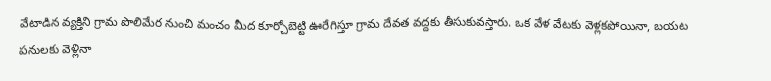వేటాడిన వ్యక్తిని గ్రామ పొలిమేర నుంచి మంచం మీద కూర్చోబెట్టి ఊరేగిస్తూ గ్రామ దేవత వద్దకు తీసుకువస్తారు. ఒక వేళ వేటకు వెళ్లకపోయినా, బయట పనులకు వెళ్లినా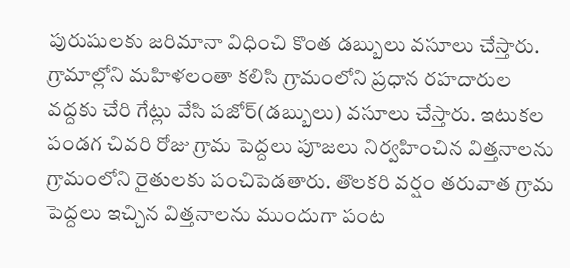పురుషులకు జరిమానా విధించి కొంత డబ్బులు వసూలు చేస్తారు. గ్రామాల్లోని మహిళలంతా కలిసి గ్రామంలోని ప్రధాన రహదారుల వద్దకు చేరి గేట్లు వేసి పజోర్‌(డబ్బులు) వసూలు చేస్తారు. ఇటుకల పండగ చివరి రోజు గ్రామ పెద్దలు పూజలు నిర్వహించిన విత్తనాలను గ్రామంలోని రైతులకు పంచిపెడతారు. తొలకరి వర్షం తరువాత గ్రామ పెద్దలు ఇచ్చిన విత్తనాలను ముందుగా పంట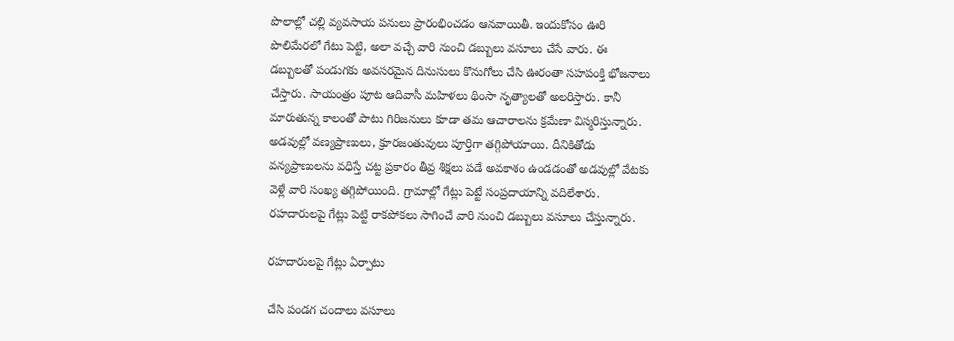పొలాల్లో చల్లి వ్యవసాయ పనులు ప్రారంభించడం ఆనవాయితీ. ఇందుకోసం ఊరి పొలిమేరలో గేటు పెట్టి, అలా వచ్చే వారి నుంచి డబ్బులు వసూలు చేసే వారు. ఈ డబ్బులతో పండుగకు అవసరమైన దినుసులు కొనుగోలు చేసి ఊరంతా సహపంక్తి భోజనాలు చేస్తారు. సాయంత్రం పూట ఆదివాసీ మహిళలు థింసా నృత్యాలతో అలరిస్తారు. కానీ మారుతున్న కాలంతో పాటు గిరిజనులు కూడా తమ ఆచారాలను క్రమేణా విస్మరిస్తున్నారు. అడవుల్లో వణ్యప్రాణులు, క్రూరజంతువులు పూర్తిగా తగ్గిపోయాయి. దీనికితోడు వన్యప్రాణులను వధిస్తే చట్ట ప్రకారం తీవ్ర శిక్షలు పడే అవకాశం ఉండడంతో అడవుల్లో వేటకు వెళ్లే వారి సంఖ్య తగ్గిపోయింది. గ్రామాల్లో గేట్లు పెట్టే సంప్రదాయాన్ని వదిలేశారు. రహదారులపై గేట్లు పెట్టి రాకపోకలు సాగించే వారి నుంచి డబ్బులు వసూలు చేస్తున్నారు.

రహదారులపై గేట్లు ఏర్పాటు

చేసి పండగ చందాలు వసూలు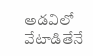అడవిలో వేటాడితేనే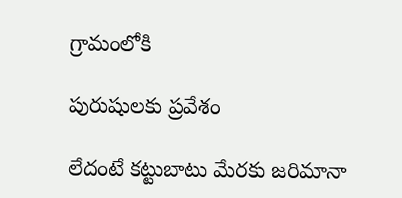గ్రామంలోకి

పురుషులకు ప్రవేశం

లేదంటే కట్టుబాటు మేరకు జరిమానా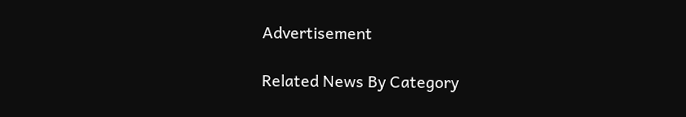Advertisement

Related News By Category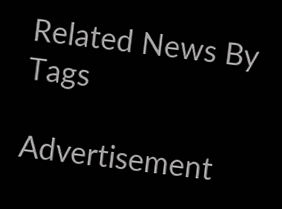Related News By Tags

Advertisement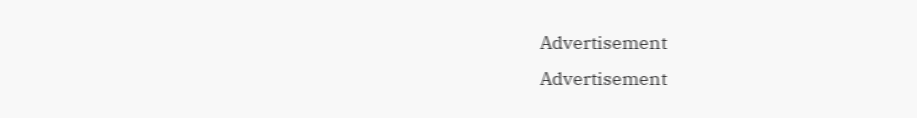Advertisement
Advertisement